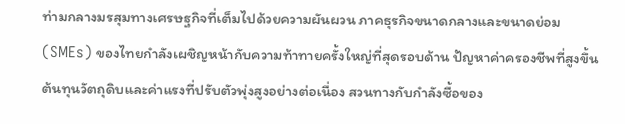ท่ามกลางมรสุมทางเศรษฐกิจที่เต็มไปด้วยความผันผวน ภาคธุรกิจขนาดกลางและขนาดย่อม (SMEs) ของไทยกำลังเผชิญหน้ากับความท้าทายครั้งใหญ่ที่สุดรอบด้าน ปัญหาค่าครองชีพที่สูงขึ้น ต้นทุนวัตถุดิบและค่าแรงที่ปรับตัวพุ่งสูงอย่างต่อเนื่อง สวนทางกับกำลังซื้อของ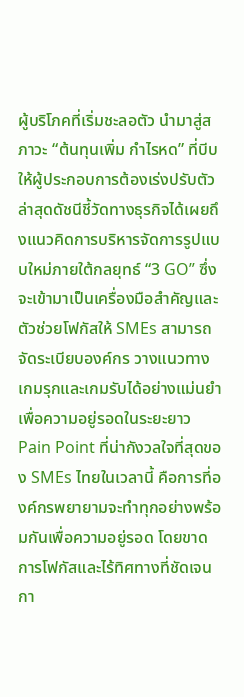ผู้บริโภคที่เริ่มชะลอตัว นำมาสู่สภาวะ “ต้นทุนเพิ่ม กำไรหด” ที่บีบให้ผู้ประกอบการต้องเร่งปรับตัว ล่าสุดดัชนีชี้วัดทางธุรกิจได้เผยถึงแนวคิดการบริหารจัดการรูปแบบใหม่ภายใต้กลยุทธ์ “3 GO” ซึ่งจะเข้ามาเป็นเครื่องมือสำคัญและตัวช่วยโฟกัสให้ SMEs สามารถจัดระเบียบองค์กร วางแนวทางเกมรุกและเกมรับได้อย่างแม่นยำเพื่อความอยู่รอดในระยะยาว
Pain Point ที่น่ากังวลใจที่สุดของ SMEs ไทยในเวลานี้ คือการที่องค์กรพยายามจะทำทุกอย่างพร้อมกันเพื่อความอยู่รอด โดยขาดการโฟกัสและไร้ทิศทางที่ชัดเจน กา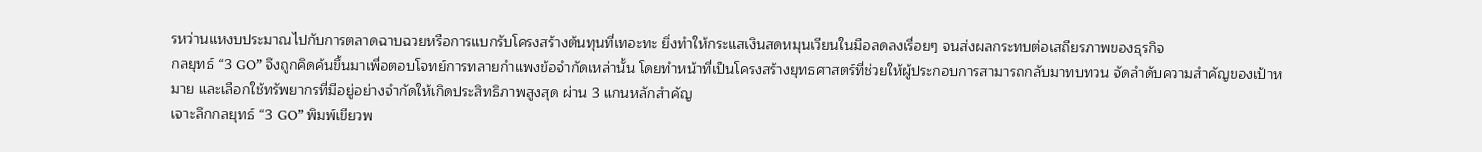รหว่านแหงบประมาณไปกับการตลาดฉาบฉวยหรือการแบกรับโครงสร้างต้นทุนที่เทอะทะ ยิ่งทำให้กระแสเงินสดหมุนเวียนในมือลดลงเรื่อยๆ จนส่งผลกระทบต่อเสถียรภาพของธุรกิจ
กลยุทธ์ “3 GO” จึงถูกคิดค้นขึ้นมาเพื่อตอบโจทย์การทลายกำแพงข้อจำกัดเหล่านั้น โดยทำหน้าที่เป็นโครงสร้างยุทธศาสตร์ที่ช่วยให้ผู้ประกอบการสามารถกลับมาทบทวน จัดลำดับความสำคัญของเป้าหมาย และเลือกใช้ทรัพยากรที่มีอยู่อย่างจำกัดให้เกิดประสิทธิภาพสูงสุด ผ่าน 3 แกนหลักสำคัญ
เจาะลึกกลยุทธ์ “3 GO” พิมพ์เขียวพ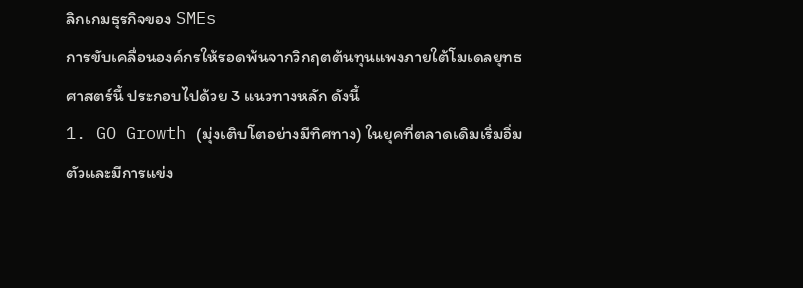ลิกเกมธุรกิจของ SMEs
การขับเคลื่อนองค์กรให้รอดพ้นจากวิกฤตต้นทุนแพงภายใต้โมเดลยุทธศาสตร์นี้ ประกอบไปด้วย 3 แนวทางหลัก ดังนี้
1. GO Growth (มุ่งเติบโตอย่างมีทิศทาง) ในยุคที่ตลาดเดิมเริ่มอิ่มตัวและมีการแข่ง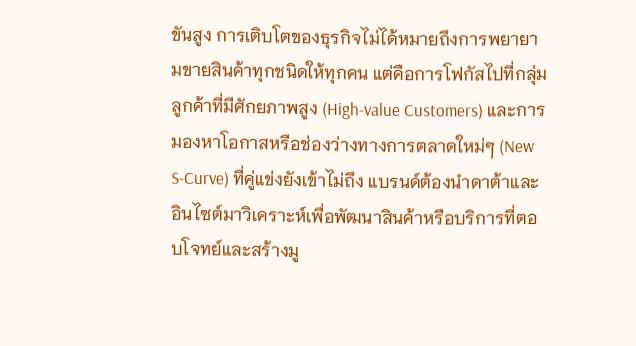ขันสูง การเติบโตของธุรกิจไม่ได้หมายถึงการพยายามขายสินค้าทุกชนิดให้ทุกคน แต่คือการโฟกัสไปที่กลุ่มลูกค้าที่มีศักยภาพสูง (High-value Customers) และการมองหาโอกาสหรือช่องว่างทางการตลาดใหม่ๆ (New S-Curve) ที่คู่แข่งยังเข้าไม่ถึง แบรนด์ต้องนำดาต้าและอินไซต์มาวิเคราะห์เพื่อพัฒนาสินค้าหรือบริการที่ตอบโจทย์และสร้างมู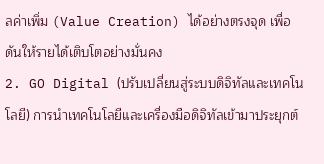ลค่าเพิ่ม (Value Creation) ได้อย่างตรงจุด เพื่อดันให้รายได้เติบโตอย่างมั่นคง
2. GO Digital (ปรับเปลี่ยนสู่ระบบดิจิทัลและเทคโนโลยี) การนำเทคโนโลยีและเครื่องมือดิจิทัลเข้ามาประยุกต์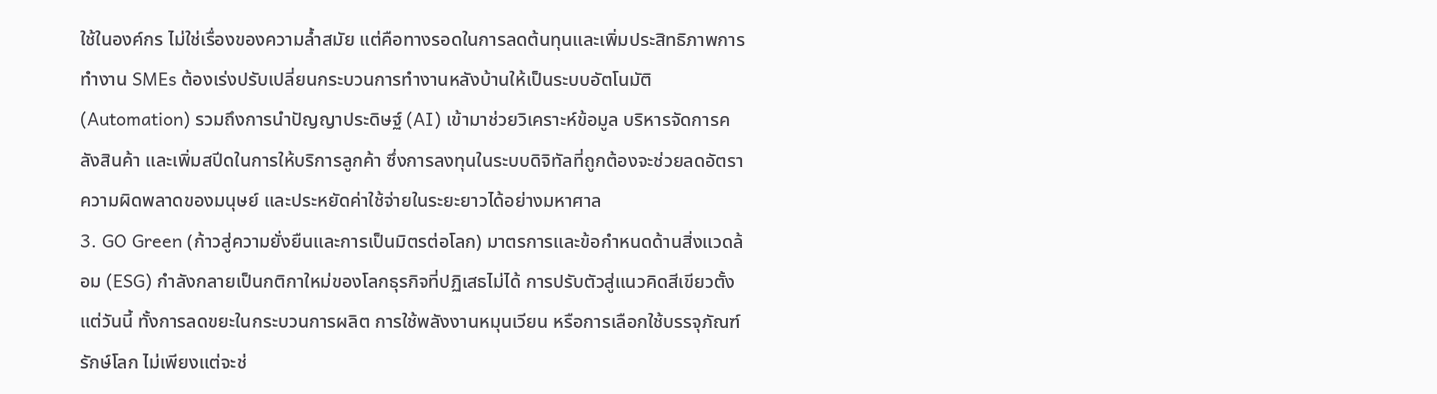ใช้ในองค์กร ไม่ใช่เรื่องของความล้ำสมัย แต่คือทางรอดในการลดต้นทุนและเพิ่มประสิทธิภาพการทำงาน SMEs ต้องเร่งปรับเปลี่ยนกระบวนการทำงานหลังบ้านให้เป็นระบบอัตโนมัติ (Automation) รวมถึงการนำปัญญาประดิษฐ์ (AI) เข้ามาช่วยวิเคราะห์ข้อมูล บริหารจัดการคลังสินค้า และเพิ่มสปีดในการให้บริการลูกค้า ซึ่งการลงทุนในระบบดิจิทัลที่ถูกต้องจะช่วยลดอัตราความผิดพลาดของมนุษย์ และประหยัดค่าใช้จ่ายในระยะยาวได้อย่างมหาศาล
3. GO Green (ก้าวสู่ความยั่งยืนและการเป็นมิตรต่อโลก) มาตรการและข้อกำหนดด้านสิ่งแวดล้อม (ESG) กำลังกลายเป็นกติกาใหม่ของโลกธุรกิจที่ปฏิเสธไม่ได้ การปรับตัวสู่แนวคิดสีเขียวตั้งแต่วันนี้ ทั้งการลดขยะในกระบวนการผลิต การใช้พลังงานหมุนเวียน หรือการเลือกใช้บรรจุภัณฑ์รักษ์โลก ไม่เพียงแต่จะช่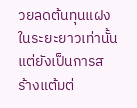วยลดต้นทุนแฝงในระยะยาวเท่านั้น แต่ยังเป็นการสร้างแต้มต่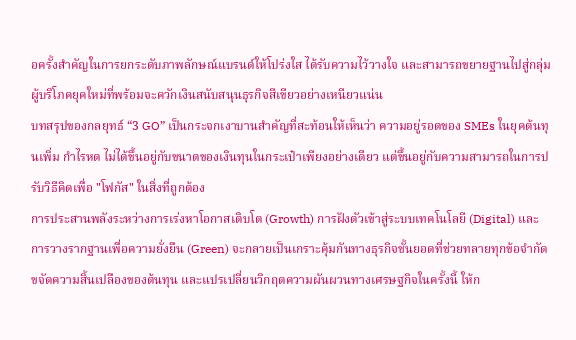อครั้งสำคัญในการยกระดับภาพลักษณ์แบรนด์ให้โปร่งใส ได้รับความไว้วางใจ และสามารถขยายฐานไปสู่กลุ่มผู้บริโภคยุคใหม่ที่พร้อมจะควักเงินสนับสนุนธุรกิจสีเขียวอย่างเหนียวแน่น
บทสรุปของกลยุทธ์ “3 GO” เป็นกระจกเงาบานสำคัญที่สะท้อนให้เห็นว่า ความอยู่รอดของ SMEs ในยุคต้นทุนเพิ่ม กำไรหด ไม่ได้ขึ้นอยู่กับขนาดของเงินทุนในกระเป๋าเพียงอย่างเดียว แต่ขึ้นอยู่กับความสามารถในการปรับวิธีคิดเพื่อ "โฟกัส" ในสิ่งที่ถูกต้อง
การประสานพลังระหว่างการเร่งหาโอกาสเติบโต (Growth) การฝังตัวเข้าสู่ระบบเทคโนโลยี (Digital) และการวางรากฐานเพื่อความยั่งยืน (Green) จะกลายเป็นเกราะคุ้มกันทางธุรกิจชั้นยอดที่ช่วยทลายทุกข้อจำกัด ขจัดความสิ้นเปลืองของต้นทุน และแปรเปลี่ยนวิกฤตความผันผวนทางเศรษฐกิจในครั้งนี้ ให้ก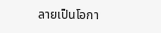ลายเป็นโอกา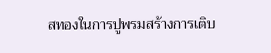สทองในการปูพรมสร้างการเติบ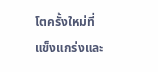โตครั้งใหม่ที่แข็งแกร่งและ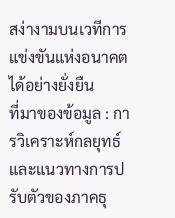สง่างามบนเวทีการแข่งขันแห่งอนาคตได้อย่างยั่งยืน
ที่มาของข้อมูล : การวิเคราะห์กลยุทธ์และแนวทางการปรับตัวของภาคธุ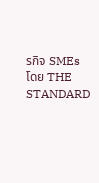รกิจ SMEs โดย THE STANDARD